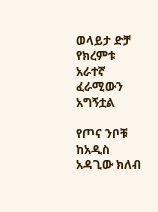ወላይታ ድቻ የክረምቱ አራተኛ ፈራሚውን አግኝቷል

የጦና ንቦቹ ከአዲስ አዳጊው ክለብ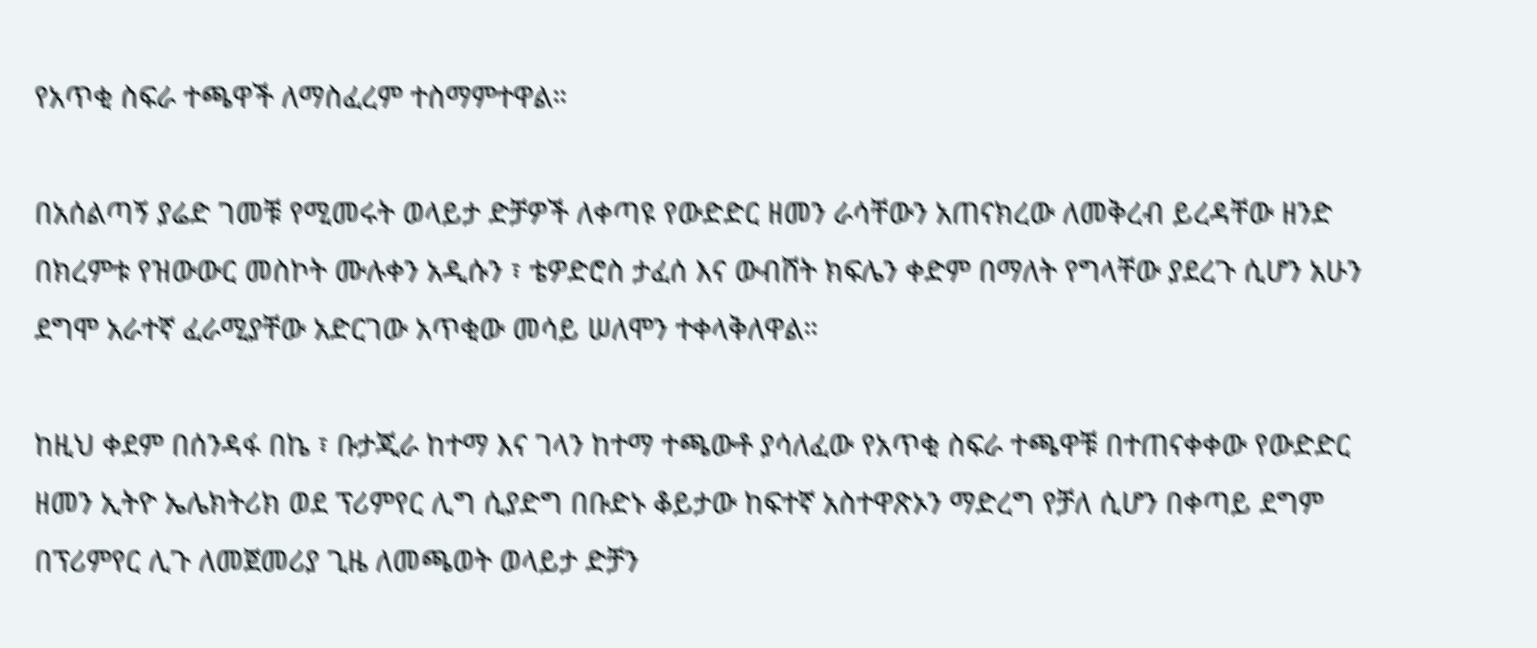የአጥቂ ስፍራ ተጫዋች ለማስፈረም ተስማምተዋል።

በአሰልጣኝ ያሬድ ገመቹ የሚመሩት ወላይታ ድቻዎች ለቀጣዩ የውድድር ዘመን ራሳቸውን አጠናክረው ለመቅረብ ይረዳቸው ዘንድ በክረምቱ የዝውውር መስኮት ሙሉቀን አዲሱን ፣ ቴዎድሮስ ታፈሰ እና ውብሸት ክፍሌን ቀድም በማለት የግላቸው ያደረጉ ሲሆን አሁን ደግሞ አራተኛ ፈራሚያቸው አድርገው አጥቂው መሳይ ሠለሞን ተቀላቅለዋል።

ከዚህ ቀደም በሰንዳፋ በኬ ፣ ቡታጂራ ከተማ እና ገላን ከተማ ተጫውቶ ያሳለፈው የአጥቂ ስፍራ ተጫዋቹ በተጠናቀቀው የውድድር ዘመን ኢትዮ ኤሌክትሪክ ወደ ፕሪምየር ሊግ ሲያድግ በቡድኑ ቆይታው ከፍተኛ አስተዋጽኦን ማድረግ የቻለ ሲሆን በቀጣይ ደግም በፕሪምየር ሊጉ ለመጀመሪያ ጊዜ ለመጫወት ወላይታ ድቻን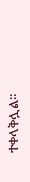ተቀላቅሏል።